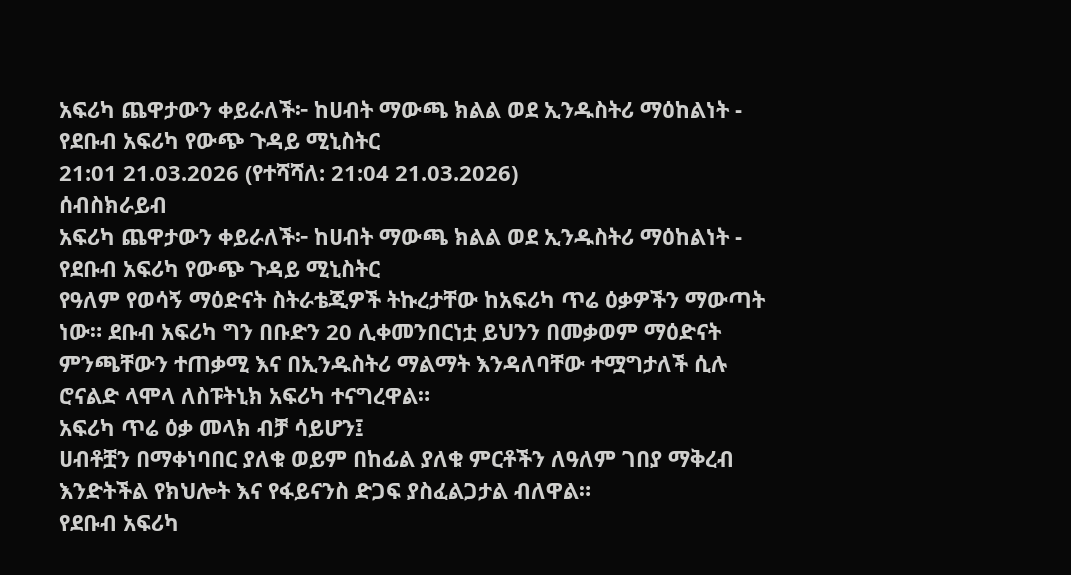አፍሪካ ጨዋታውን ቀይራለች፦ ከሀብት ማውጫ ክልል ወደ ኢንዱስትሪ ማዕከልነት - የደቡብ አፍሪካ የውጭ ጉዳይ ሚኒስትር
21:01 21.03.2026 (የተሻሻለ: 21:04 21.03.2026)
ሰብስክራይብ
አፍሪካ ጨዋታውን ቀይራለች፦ ከሀብት ማውጫ ክልል ወደ ኢንዱስትሪ ማዕከልነት - የደቡብ አፍሪካ የውጭ ጉዳይ ሚኒስትር
የዓለም የወሳኝ ማዕድናት ስትራቴጂዎች ትኩረታቸው ከአፍሪካ ጥሬ ዕቃዎችን ማውጣት ነው። ደቡብ አፍሪካ ግን በቡድን 20 ሊቀመንበርነቷ ይህንን በመቃወም ማዕድናት ምንጫቸውን ተጠቃሚ እና በኢንዱስትሪ ማልማት እንዳለባቸው ተሟግታለች ሲሉ ሮናልድ ላሞላ ለስፑትኒክ አፍሪካ ተናግረዋል።
አፍሪካ ጥሬ ዕቃ መላክ ብቻ ሳይሆን፤
ሀብቶቿን በማቀነባበር ያለቁ ወይም በከፊል ያለቁ ምርቶችን ለዓለም ገበያ ማቅረብ እንድትችል የክህሎት እና የፋይናንስ ድጋፍ ያስፈልጋታል ብለዋል።
የደቡብ አፍሪካ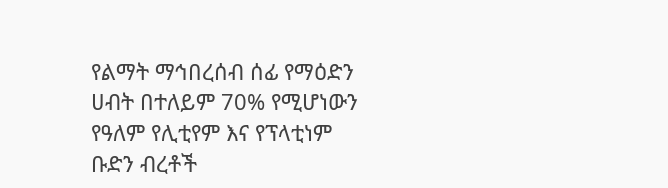የልማት ማኅበረሰብ ሰፊ የማዕድን ሀብት በተለይም 70% የሚሆነውን የዓለም የሊቲየም እና የፕላቲነም ቡድን ብረቶች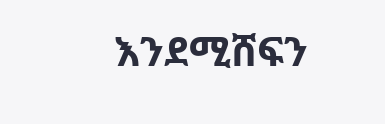እንደሚሸፍን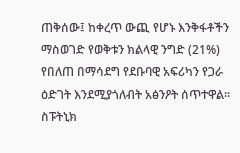ጠቅሰው፤ ከቀረጥ ውጪ የሆኑ እንቅፋቶችን ማስወገድ የወቅቱን ክልላዊ ንግድ (21%) የበለጠ በማሳደግ የደቡባዊ አፍሪካን የጋራ ዕድገት እንደሚያጎለብት አፅንዖት ሰጥተዋል።
ስፑትኒክ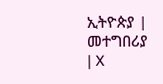ኢትዮጵያ | መተግበሪያ | X